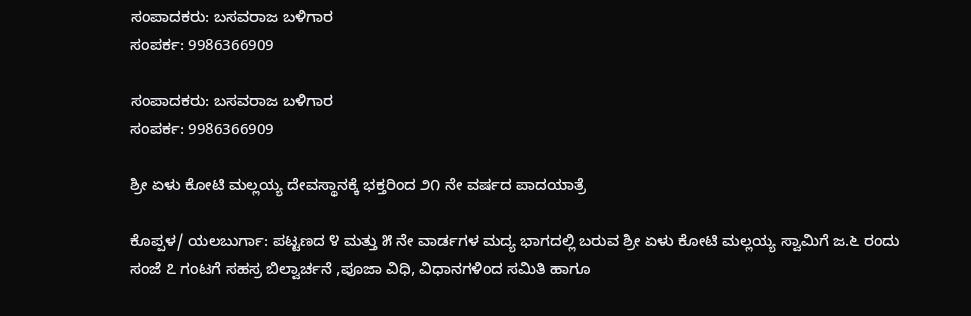ಸಂಪಾದಕರು: ಬಸವರಾಜ ಬಳಿಗಾರ
ಸಂಪರ್ಕ: 9986366909

ಸಂಪಾದಕರು: ಬಸವರಾಜ ಬಳಿಗಾರ
ಸಂಪರ್ಕ: 9986366909

ಶ್ರೀ ಏಳು ಕೋಟಿ ಮಲ್ಲಯ್ಯ ದೇವಸ್ಥಾನಕ್ಕೆ ಭಕ್ತರಿಂದ ೨೧ ನೇ ವರ್ಷದ ಪಾದಯಾತ್ರೆ

ಕೊಪ್ಪಳ/ ಯಲಬುರ್ಗಾ: ಪಟ್ಟಣದ ೪ ಮತ್ತು ೫ ನೇ ವಾರ್ಡಗಳ ಮದ್ಯ ಭಾಗದಲ್ಲಿ ಬರುವ ಶ್ರೀ ಏಳು ಕೋಟಿ ಮಲ್ಲಯ್ಯ ಸ್ವಾಮಿಗೆ ಜ.೬ ರಂದು ಸಂಜೆ ೭ ಗಂಟಗೆ ಸಹಸ್ರ ಬಿಲ್ವಾರ್ಚನೆ ,ಪೂಜಾ ವಿಧಿ, ವಿಧಾನಗಳಿಂದ ಸಮಿತಿ ಹಾಗೂ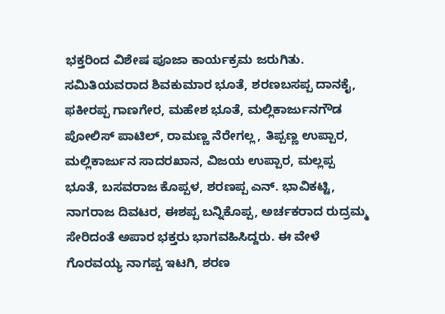ಭಕ್ತರಿಂದ ವಿಶೇಷ ಪೂಜಾ ಕಾರ್ಯಕ್ರಮ ಜರುಗಿತು.
ಸಮಿತಿಯವರಾದ ಶಿವಕುಮಾರ ಭೂತೆ, ಶರಣಬಸಪ್ಪ ದಾನಕೈ, ಫಕೀರಪ್ಪ ಗಾಣಗೇರ, ಮಹೇಶ ಭೂತೆ, ಮಲ್ಲಿಕಾರ್ಜುನಗೌಡ ಪೋಲಿಸ್ ಪಾಟಿಲ್, ರಾಮಣ್ಣ ನೆರೇಗಲ್ಲ, ತಿಪ್ಪಣ್ಣ ಉಪ್ಪಾರ, ಮಲ್ಲಿಕಾರ್ಜುನ ಸಾದರಖಾನ, ವಿಜಯ ಉಪ್ಪಾರ, ಮಲ್ಲಪ್ಪ ಭೂತೆ, ಬಸವರಾಜ ಕೊಪ್ಪಳ, ಶರಣಪ್ಪ ಎನ್. ಭಾವಿಕಟ್ಟಿ, ನಾಗರಾಜ ದಿವಟರ, ಈಶಪ್ಪ ಬನ್ನಿಕೊಪ್ಪ, ಅರ್ಚಕರಾದ ರುದ್ರಮ್ಮ ಸೇರಿದಂತೆ ಅಪಾರ ಭಕ್ತರು ಭಾಗವಹಿಸಿದ್ದರು. ಈ ವೇಳೆ ಗೊರವಯ್ಯ ನಾಗಪ್ಪ ಇಟಗಿ, ಶರಣ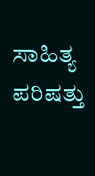ಸಾಹಿತ್ಯ ಪರಿಷತ್ತು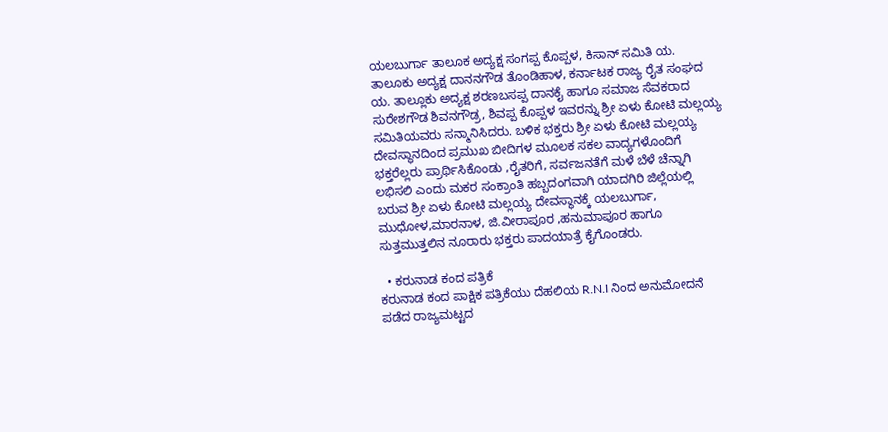ಯಲಬುರ್ಗಾ ತಾಲೂಕ ಅದ್ಯಕ್ಷ ಸಂಗಪ್ಪ ಕೊಪ್ಪಳ, ಕಿಸಾನ್ ಸಮಿತಿ ಯ. ತಾಲೂಕು ಅದ್ಯಕ್ಷ ದಾನನಗೌಡ ತೊಂಡಿಹಾಳ, ಕರ್ನಾಟಕ ರಾಜ್ಯ ರೈತ ಸಂಘದ ಯ. ತಾಲ್ಲೂಕು ಅದ್ಯಕ್ಷ ಶರಣಬಸಪ್ಪ ದಾನಕೈ ಹಾಗೂ ಸಮಾಜ ಸೆವಕರಾದ ಸುರೇಶಗೌಡ ಶಿವನಗೌಡ್ರ, ಶಿವಪ್ಪ ಕೊಪ್ಪಳ ಇವರನ್ನು ಶ್ರೀ ಏಳು ಕೋಟಿ ಮಲ್ಲಯ್ಯ ಸಮಿತಿಯವರು ಸನ್ಮಾನಿಸಿದರು. ಬಳಿಕ ಭಕ್ತರು ಶ್ರೀ ಏಳು ಕೋಟಿ ಮಲ್ಲಯ್ಯ ದೇವಸ್ಥಾನದಿಂದ ಪ್ರಮುಖ ಬೀದಿಗಳ ಮೂಲಕ ಸಕಲ ವಾದ್ಯಗಳೊಂದಿಗೆ ಭಕ್ತರೆಲ್ಲರು ಪ್ರಾರ್ಥಿಸಿಕೊಂಡು ,ರೈತರಿಗೆ, ಸರ್ವಜನತೆಗೆ ಮಳೆ ಬೆಳೆ ಚೆನ್ನಾಗಿ ಲಭಿಸಲಿ ಎಂದು ಮಕರ ಸಂಕ್ರಾಂತಿ ಹಬ್ಬದಂಗವಾಗಿ ಯಾದಗಿರಿ ಜಿಲ್ಲೆಯಲ್ಲಿ ಬರುವ ಶ್ರೀ ಏಳು ಕೋಟಿ ಮಲ್ಲಯ್ಯ ದೇವಸ್ಥಾನಕ್ಕೆ ಯಲಬುರ್ಗಾ, ಮುಧೋಳ,ಮಾರನಾಳ, ಜಿ.ವೀರಾಪೂರ ,ಹನುಮಾಪೂರ ಹಾಗೂ ಸುತ್ತಮುತ್ತಲಿನ ನೂರಾರು ಭಕ್ತರು ಪಾದಯಾತ್ರೆ ಕೈಗೊಂಡರು.

  • ಕರುನಾಡ ಕಂದ ಪತ್ರಿಕೆ
ಕರುನಾಡ ಕಂದ ಪಾಕ್ಷಿಕ ಪತ್ರಿಕೆಯು ದೆಹಲಿಯ R.N.I ನಿಂದ ಅನುಮೋದನೆ ಪಡೆದ ರಾಜ್ಯಮಟ್ಟದ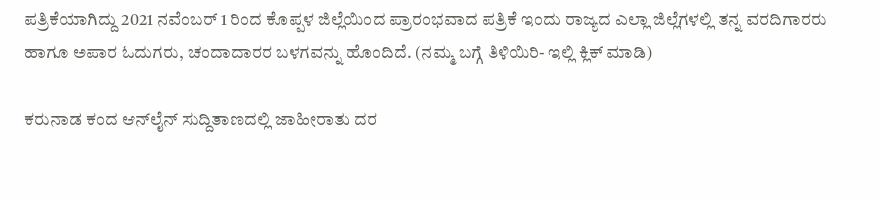ಪತ್ರಿಕೆಯಾಗಿದ್ದು 2021 ನವೆಂಬರ್ 1 ರಿಂದ ಕೊಪ್ಪಳ ಜಿಲ್ಲೆಯಿಂದ ಪ್ರಾರಂಭವಾದ ಪತ್ರಿಕೆ ಇಂದು ರಾಜ್ಯದ ಎಲ್ಲಾ ಜಿಲ್ಲೆಗಳಲ್ಲಿ ತನ್ನ ವರದಿಗಾರರು ಹಾಗೂ ಅಪಾರ ಓದುಗರು, ಚಂದಾದಾರರ ಬಳಗವನ್ನು ಹೊಂದಿದೆ. (ನಮ್ಮ ಬಗ್ಗೆ ತಿಳಿಯಿರಿ- ಇಲ್ಲಿ ಕ್ಲಿಕ್‌ ಮಾಡಿ)

ಕರುನಾಡ ಕಂದ ಆನ್‌ಲೈನ್‌ ಸುದ್ದಿತಾಣದಲ್ಲಿ ಜಾಹೀರಾತು ದರ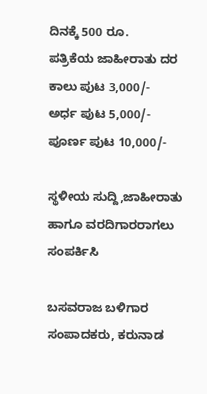ದಿನಕ್ಕೆ 500 ರೂ.
ಪತ್ರಿಕೆಯ ಜಾಹೀರಾತು ದರ ಕಾಲು ಪುಟ 3,000/-
ಅರ್ಧ ಪುಟ 5,000/-
ಪೂರ್ಣ ಪುಟ 10,000/-

ಸ್ಥಳೀಯ ಸುದ್ದಿ,ಜಾಹೀರಾತು ಹಾಗೂ ವರದಿಗಾರರಾಗಲು ಸಂಪರ್ಕಿಸಿ

ಬಸವರಾಜ ಬಳಿಗಾರ
ಸಂಪಾದಕರು, ಕರುನಾಡ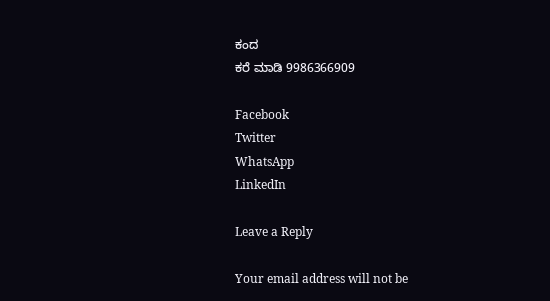ಕಂದ
ಕರೆ ಮಾಡಿ 9986366909

Facebook
Twitter
WhatsApp
LinkedIn

Leave a Reply

Your email address will not be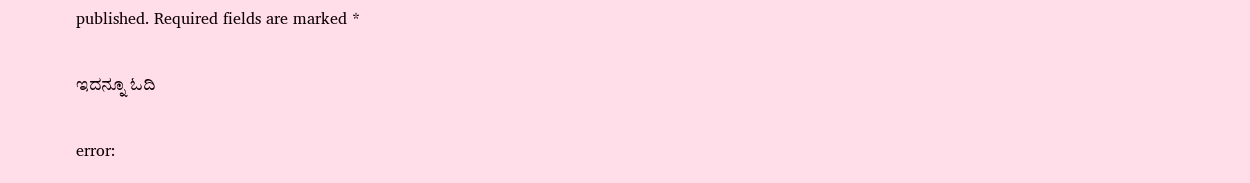published. Required fields are marked *

ಇದನ್ನೂ ಓದಿ

error: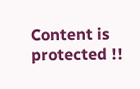Content is protected !!